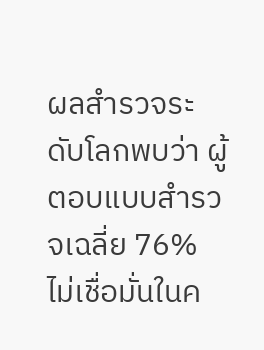ผลสำรวจระดับโลกพบว่า ผู้ตอบแบบสำรวจเฉลี่ย 76% ไม่เชื่อมั่นในค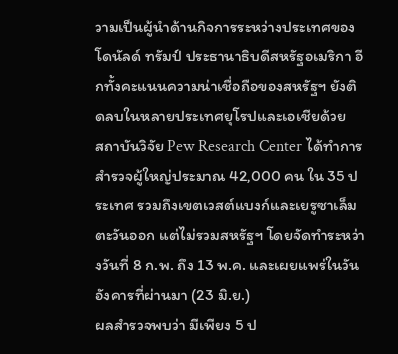วามเป็นผู้นำด้านกิจการระหว่างประเทศของโดนัลด์ ทรัมป์ ประธานาธิบดีสหรัฐอเมริกา อีกทั้งคะแนนความน่าเชื่อถือของสหรัฐฯ ยังติดลบในหลายประเทศยุโรปและเอเชียด้วย
สถาบันวิจัย Pew Research Center ได้ทำการสำรวจผู้ใหญ่ประมาณ 42,000 คน ใน 35 ประเทศ รวมถึงเขตเวสต์แบงก์และเยรูซาเล็มตะวันออก แต่ไม่รวมสหรัฐฯ โดยจัดทำระหว่างวันที่ 8 ก.พ. ถึง 13 พ.ค. และเผยแพร่ในวันอังคารที่ผ่านมา (23 มิ.ย.)
ผลสำรวจพบว่า มีเพียง 5 ป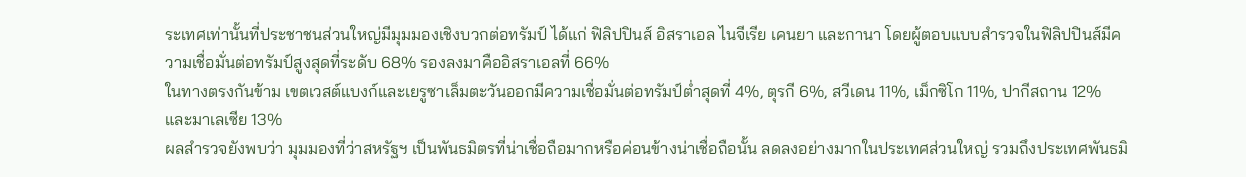ระเทศเท่านั้นที่ประชาชนส่วนใหญ่มีมุมมองเชิงบวกต่อทรัมป์ ได้แก่ ฟิลิปปินส์ อิสราเอล ไนจีเรีย เคนยา และกานา โดยผู้ตอบแบบสำรวจในฟิลิปปินส์มีความเชื่อมั่นต่อทรัมป์สูงสุดที่ระดับ 68% รองลงมาคืออิสราเอลที่ 66%
ในทางตรงกันข้าม เขตเวสต์แบงก์และเยรูซาเล็มตะวันออกมีความเชื่อมั่นต่อทรัมป์ต่ำสุดที่ 4%, ตุรกี 6%, สวีเดน 11%, เม็กซิโก 11%, ปากีสถาน 12% และมาเลเซีย 13%
ผลสำรวจยังพบว่า มุมมองที่ว่าสหรัฐฯ เป็นพันธมิตรที่น่าเชื่อถือมากหรือค่อนข้างน่าเชื่อถือนั้น ลดลงอย่างมากในประเทศส่วนใหญ่ รวมถึงประเทศพันธมิ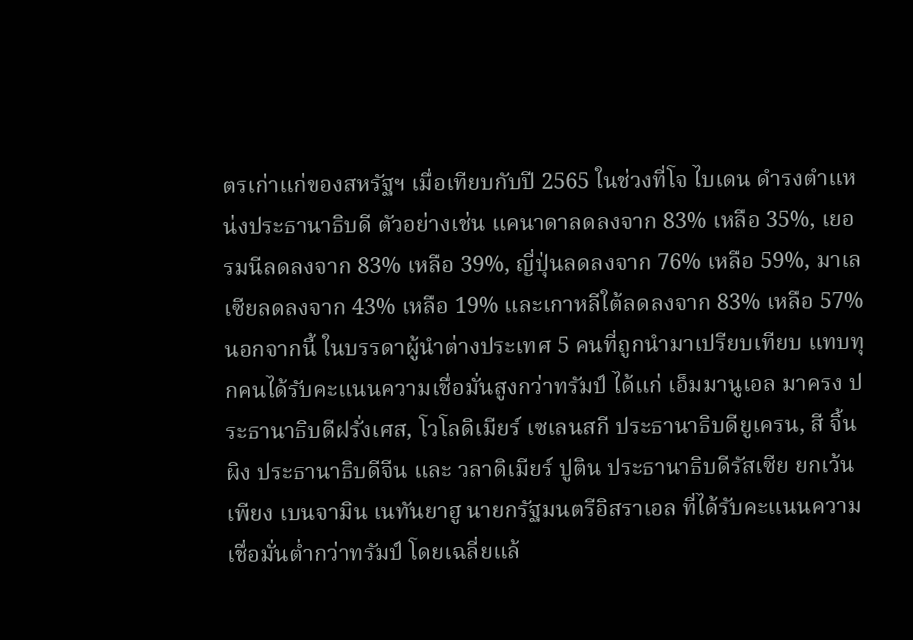ตรเก่าแก่ของสหรัฐฯ เมื่อเทียบกับปี 2565 ในช่วงที่โจ ไบเดน ดำรงตำแหน่งประธานาธิบดี ตัวอย่างเช่น แคนาดาลดลงจาก 83% เหลือ 35%, เยอรมนีลดลงจาก 83% เหลือ 39%, ญี่ปุ่นลดลงจาก 76% เหลือ 59%, มาเลเซียลดลงจาก 43% เหลือ 19% และเกาหลีใต้ลดลงจาก 83% เหลือ 57%
นอกจากนี้ ในบรรดาผู้นำต่างประเทศ 5 คนที่ถูกนำมาเปรียบเทียบ แทบทุกคนได้รับคะแนนความเชื่อมั่นสูงกว่าทรัมป์ ได้แก่ เอ็มมานูเอล มาครง ประธานาธิบดีฝรั่งเศส, โวโลดิเมียร์ เซเลนสกี ประธานาธิบดียูเครน, สี จิ้นผิง ประธานาธิบดีจีน และ วลาดิเมียร์ ปูติน ประธานาธิบดีรัสเซีย ยกเว้นเพียง เบนจามิน เนทันยาฮู นายกรัฐมนตรีอิสราเอล ที่ได้รับคะแนนความเชื่อมั่นต่ำกว่าทรัมป์ โดยเฉลี่ยแล้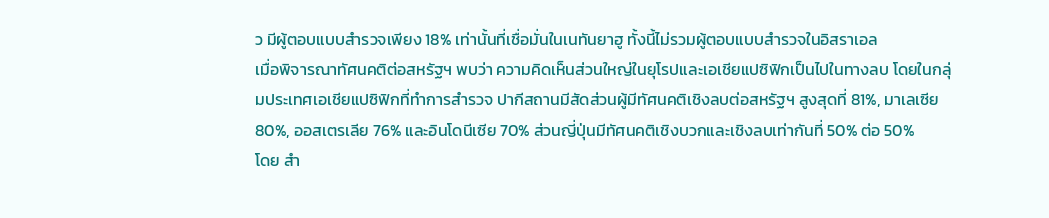ว มีผู้ตอบแบบสำรวจเพียง 18% เท่านั้นที่เชื่อมั่นในเนทันยาฮู ทั้งนี้ไม่รวมผู้ตอบแบบสำรวจในอิสราเอล
เมื่อพิจารณาทัศนคติต่อสหรัฐฯ พบว่า ความคิดเห็นส่วนใหญ่ในยุโรปและเอเชียแปซิฟิกเป็นไปในทางลบ โดยในกลุ่มประเทศเอเชียแปซิฟิกที่ทำการสำรวจ ปากีสถานมีสัดส่วนผู้มีทัศนคติเชิงลบต่อสหรัฐฯ สูงสุดที่ 81%, มาเลเซีย 80%, ออสเตรเลีย 76% และอินโดนีเซีย 70% ส่วนญี่ปุ่นมีทัศนคติเชิงบวกและเชิงลบเท่ากันที่ 50% ต่อ 50%
โดย สำ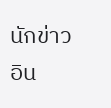นักข่าวอิน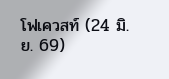โฟเควสท์ (24 มิ.ย. 69)